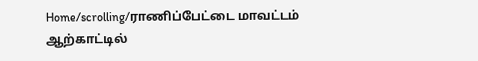Home/scrolling/ராணிப்பேட்டை மாவட்டம் ஆற்காட்டில்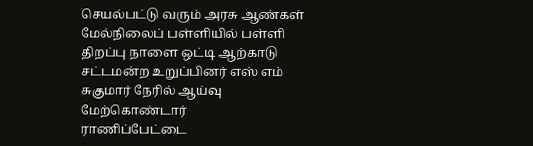செயல்பட்டு வரும் அரசு ஆண்கள் மேல்நிலைப் பள்ளியில் பள்ளி திறப்பு நாளை ஒட்டி ஆற்காடு சட்டமன்ற உறுப்பினர் எஸ் எம் சுகுமார் நேரில் ஆய்வு மேற்கொண்டார்
ராணிப்பேட்டை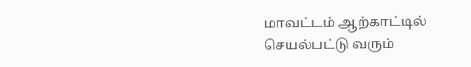மாவட்டம் ஆற்காட்டில் செயல்பட்டு வரும்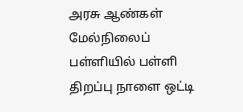அரசு ஆண்கள் மேல்நிலைப் பள்ளியில் பள்ளி திறப்பு நாளை ஒட்டி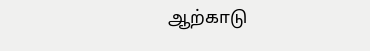ஆற்காடு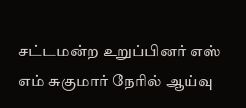சட்டமன்ற உறுப்பினர் எஸ் எம் சுகுமார் நேரில் ஆய்வு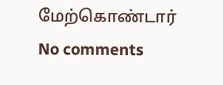மேற்கொண்டார்
No comments